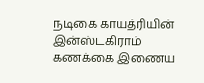நடிகை காயத்ரியின் இன்ஸ்டகிராம் கணக்கை இணைய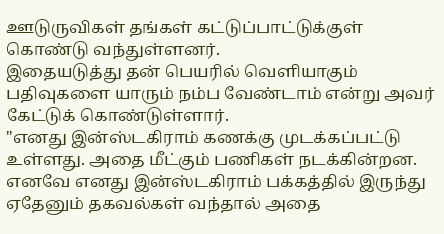ஊடுருவிகள் தங்கள் கட்டுப்பாட்டுக்குள் கொண்டு வந்துள்ளனர்.
இதையடுத்து தன் பெயரில் வெளியாகும் பதிவுகளை யாரும் நம்ப வேண்டாம் என்று அவர் கேட்டுக் கொண்டுள்ளார்.
"எனது இன்ஸ்டகிராம் கணக்கு முடக்கப்பட்டு உள்ளது. அதை மீட்கும் பணிகள் நடக்கின்றன. எனவே எனது இன்ஸ்டகிராம் பக்கத்தில் இருந்து ஏதேனும் தகவல்கள் வந்தால் அதை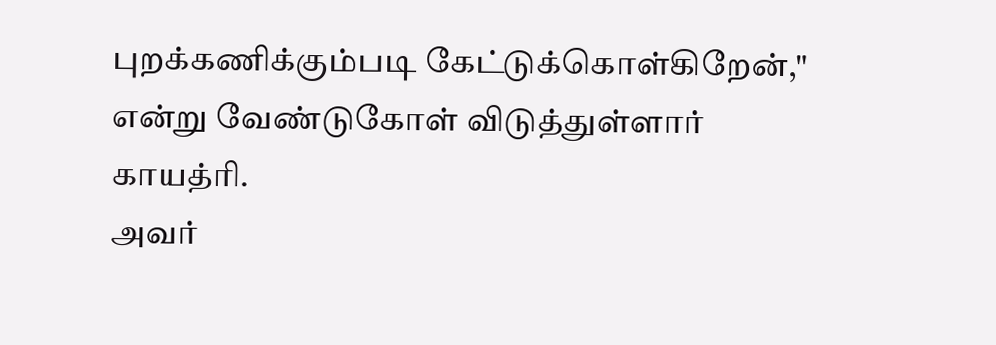புறக்கணிக்கும்படி கேட்டுக்கொள்கிறேன்," என்று வேண்டுகோள் விடுத்துள்ளார் காயத்ரி.
அவர்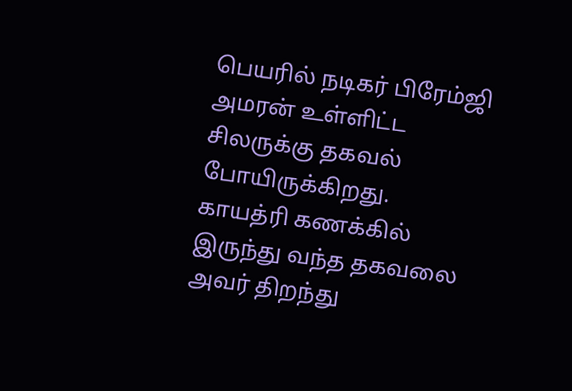பெயரில் நடிகர் பிரேம்ஜி அமரன் உள்ளிட்ட சிலருக்கு தகவல் போயிருக்கிறது. காயத்ரி கணக்கில் இருந்து வந்த தகவலை அவர் திறந்து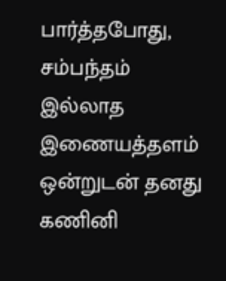பார்த்தபோது, சம்பந்தம் இல்லாத இணையத்தளம் ஒன்றுடன் தனது கணினி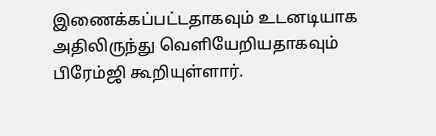இணைக்கப்பட்டதாகவும் உடனடியாக அதிலிருந்து வெளியேறியதாகவும் பிரேம்ஜி கூறியுள்ளார்.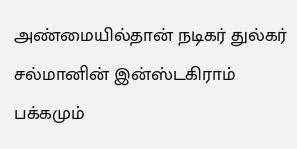அண்மையில்தான் நடிகர் துல்கர் சல்மானின் இன்ஸ்டகிராம் பக்கமும்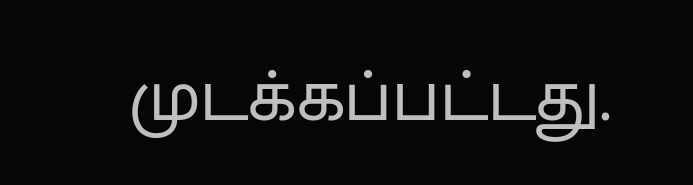முடக்கப்பட்டது.